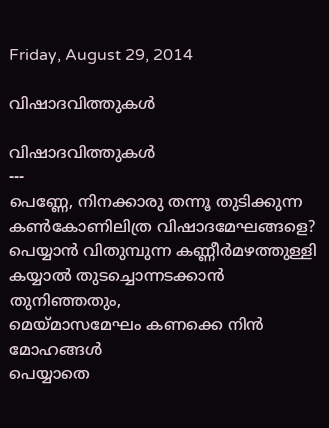Friday, August 29, 2014

വിഷാദവിത്തുകള്‍

വിഷാദവിത്തുകള്‍
---
പെണ്ണേ, നിനക്കാരു തന്നൂ തുടിക്കുന്ന
കണ്‍കോണിലിത്ര വിഷാദമേഘങ്ങളെ?
പെയ്യാന്‍ വിതുമ്പുന്ന കണ്ണീര്‍മഴത്തുള്ളി
കയ്യാല്‍ തുടച്ചൊന്നടക്കാന്‍ തുനിഞ്ഞതും,
മെയ്മാസമേഘം കണക്കെ നിന്‍ മോഹങ്ങള്‍
പെയ്യാതെ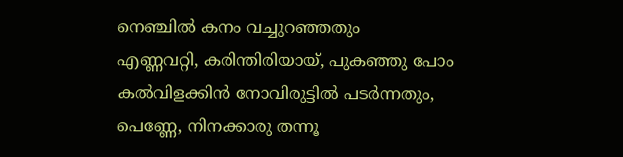നെഞ്ചില്‍ കനം വച്ചുറഞ്ഞതും
എണ്ണവറ്റി, കരിന്തിരിയായ്, പുകഞ്ഞു പോം
കല്‍വിളക്കിന്‍ നോവിരുട്ടില്‍ പടര്‍ന്നതും,
പെണ്ണേ, നിനക്കാരു തന്നൂ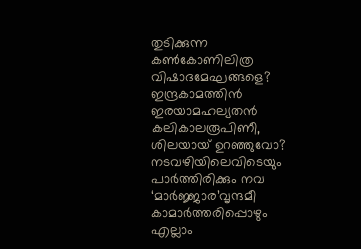തുടിക്കുന്ന
കണ്‍കോണിലിത്ര വിഷാദമേഘങ്ങളെ?
ഇന്ദ്രകാമത്തിന്‍ ഇരയാമഹല്യതന്‍
കലികാലരൂപിണീ, ശിലയായ് ഉറഞ്ഞുവോ?
നടവഴിയിലെവിടെയും പാര്‍ത്തിരിക്കും നവ
‘മാര്‍ജ്ജാര’വൃന്ദമീ കാമാര്‍ത്തരിപ്പൊഴും
എല്ലാം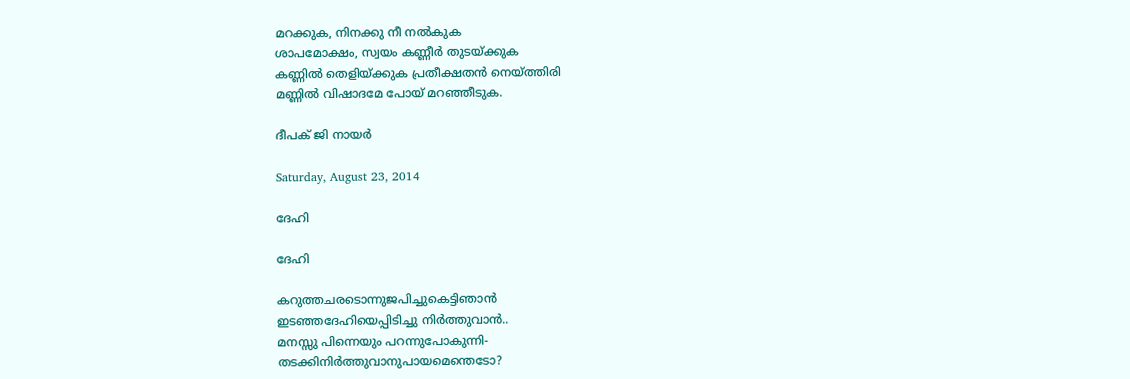മറക്കുക, നിനക്കു നീ നല്‍കുക
ശാപമോക്ഷം, സ്വയം കണ്ണീര്‍ തുടയ്ക്കുക
കണ്ണില്‍ തെളിയ്ക്കുക പ്രതീക്ഷതന്‍ നെയ്ത്തിരി
മണ്ണില്‍ വിഷാദമേ പോയ്‌ മറഞ്ഞീടുക.

ദീപക് ജി നായര്‍

Saturday, August 23, 2014

ദേഹി

ദേഹി

കറുത്തചരടൊന്നുജപിച്ചുകെട്ടിഞാൻ
ഇടഞ്ഞദേഹിയെപ്പിടിച്ചു നിര്‍ത്തുവാന്‍..
മനസ്സു പിന്നെയും പറന്നുപോകുന്നി-
തടക്കിനിര്‍ത്തുവാനുപായമെന്തെടോ?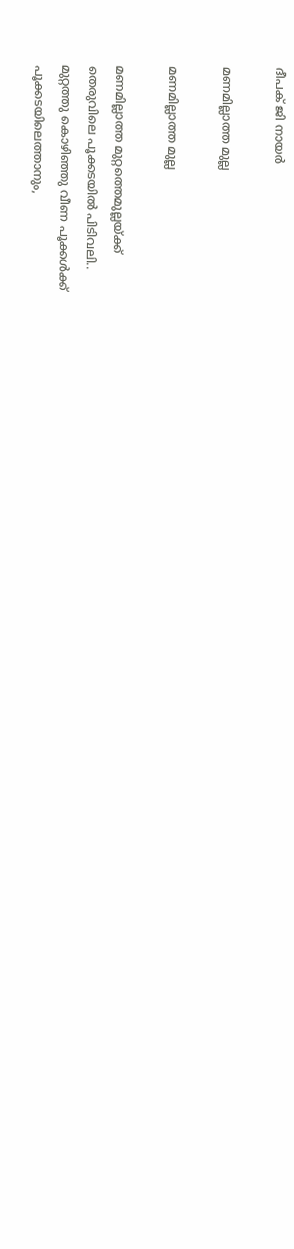ദീപക് ജി നായര്‍

മണമില്ലാത്ത മുല്ല

മണമില്ലാത്ത മുല്ല

മണമില്ലാത്ത മുറ്റത്തെമുല്ലയ്ക്ക്
തെരുവിലെ പൂക്കടയില്‍ പിടിവലി..
മുറ്റത്തു കൊഴിഞ്ഞു വീണ പൂക്കള്‍ക്ക്
പൂക്കടയിലെത്താനും,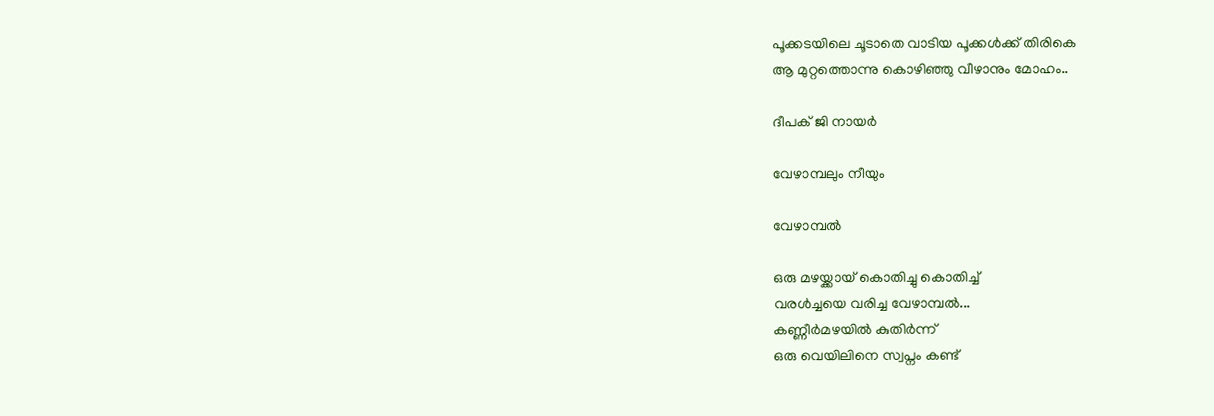പൂക്കടയിലെ ചൂടാതെ വാടിയ പൂക്കള്‍ക്ക് തിരികെ
ആ മുറ്റത്തൊന്നു കൊഴിഞ്ഞു വീഴാനും മോഹം..

ദീപക് ജി നായര്‍

വേഴാമ്പലും നീയും

വേഴാമ്പല്‍

ഒരു മഴയ്ക്കായ് കൊതിച്ചു കൊതിച്ച്
വരള്‍ച്ചയെ വരിച്ച വേഴാമ്പല്‍...
കണ്ണീര്‍മഴയില്‍ കുതിര്‍ന്ന്
ഒരു വെയിലിനെ സ്വപ്നം കണ്ട്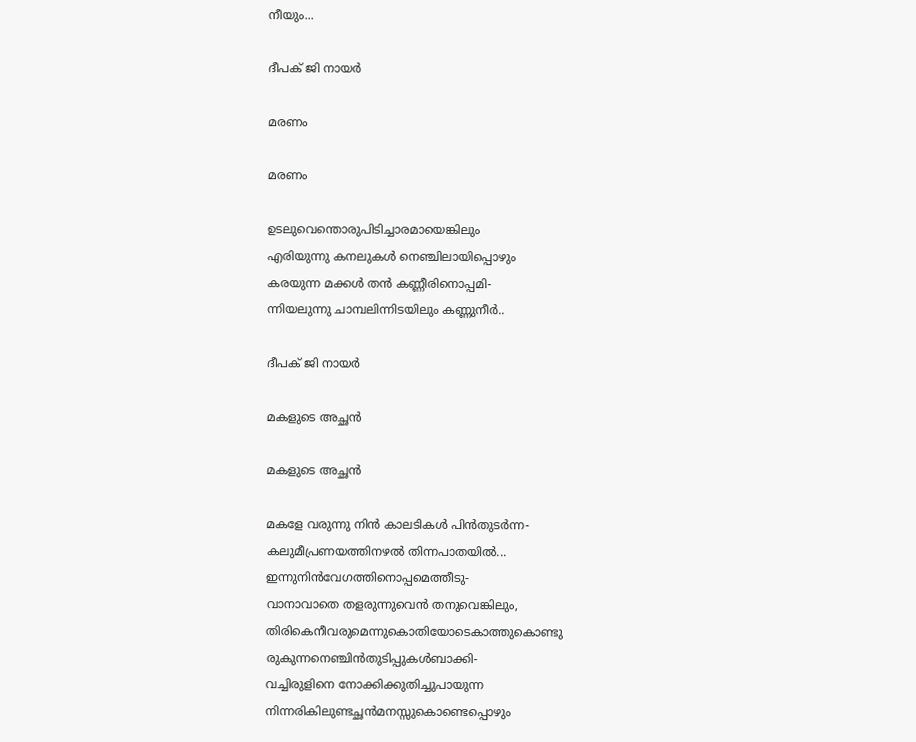നീയും...

ദീപക് ജി നായര്‍

മരണം

മരണം

ഉടലുവെന്തൊരുപിടിച്ചാരമായെങ്കിലും
എരിയുന്നു കനലുകള്‍ നെഞ്ചിലായിപ്പൊഴും
കരയുന്ന മക്കള്‍ തന്‍ കണ്ണീരിനൊപ്പമി-
ന്നിയലുന്നു ചാമ്പലിന്നിടയിലും കണ്ണുനീര്‍..

ദീപക് ജി നായര്‍

മകളുടെ അച്ഛന്‍

മകളുടെ അച്ഛന്‍

മകളേ വരുന്നു നിന്‍ കാലടികള്‍ പിന്‍തുടര്‍ന്ന-
കലുമീപ്രണയത്തിനഴല്‍ തിന്നപാതയില്‍...
ഇന്നുനിന്‍വേഗത്തിനൊപ്പമെത്തീടു-
വാനാവാതെ തളരുന്നുവെന്‍ തനുവെങ്കിലും,
തിരികെനീവരുമെന്നുകൊതിയോടെകാത്തുകൊണ്ടു
രുകുന്നനെഞ്ചിന്‍തുടിപ്പുകള്‍ബാക്കി-
വച്ചിരുളിനെ നോക്കിക്കുതിച്ചുപായുന്ന
നിന്നരികിലുണ്ടച്ഛന്‍മനസ്സുകൊണ്ടെപ്പൊഴും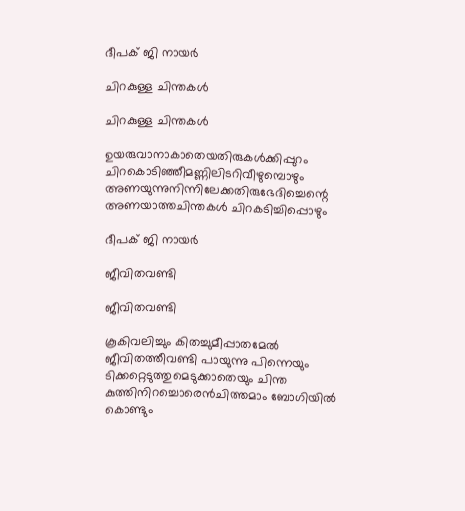ദീപക് ജി നായര്‍

ചിറകുള്ള ചിന്തകള്‍

ചിറകുള്ള ചിന്തകള്‍

ഉയരുവാനാകാതെയതിരുകള്‍ക്കിപ്പുറം
ചിറകൊടിഞ്ഞീമണ്ണിലിടറിവീഴുമ്പൊഴും
അണയുന്നുനിന്നിലേക്കതിരുഭേദിച്ചെന്റെ
അണയാത്തചിന്തകള്‍ ചിറകടിച്ചിപ്പൊഴും

ദീപക് ജി നായര്‍

ജീവിതവണ്ടി

ജീവിതവണ്ടി

കൂകിവലിച്ചും കിതച്ചുമീപ്പാതമേല്‍
ജീവിതത്തീവണ്ടി പായുന്നു പിന്നെയും
ടിക്കറ്റെടുത്തുമെടുക്കാതെയും ചിന്ത
കുത്തിനിറച്ചൊരെന്‍ചിത്തമാം ബോഗിയില്‍
കൊണ്ടും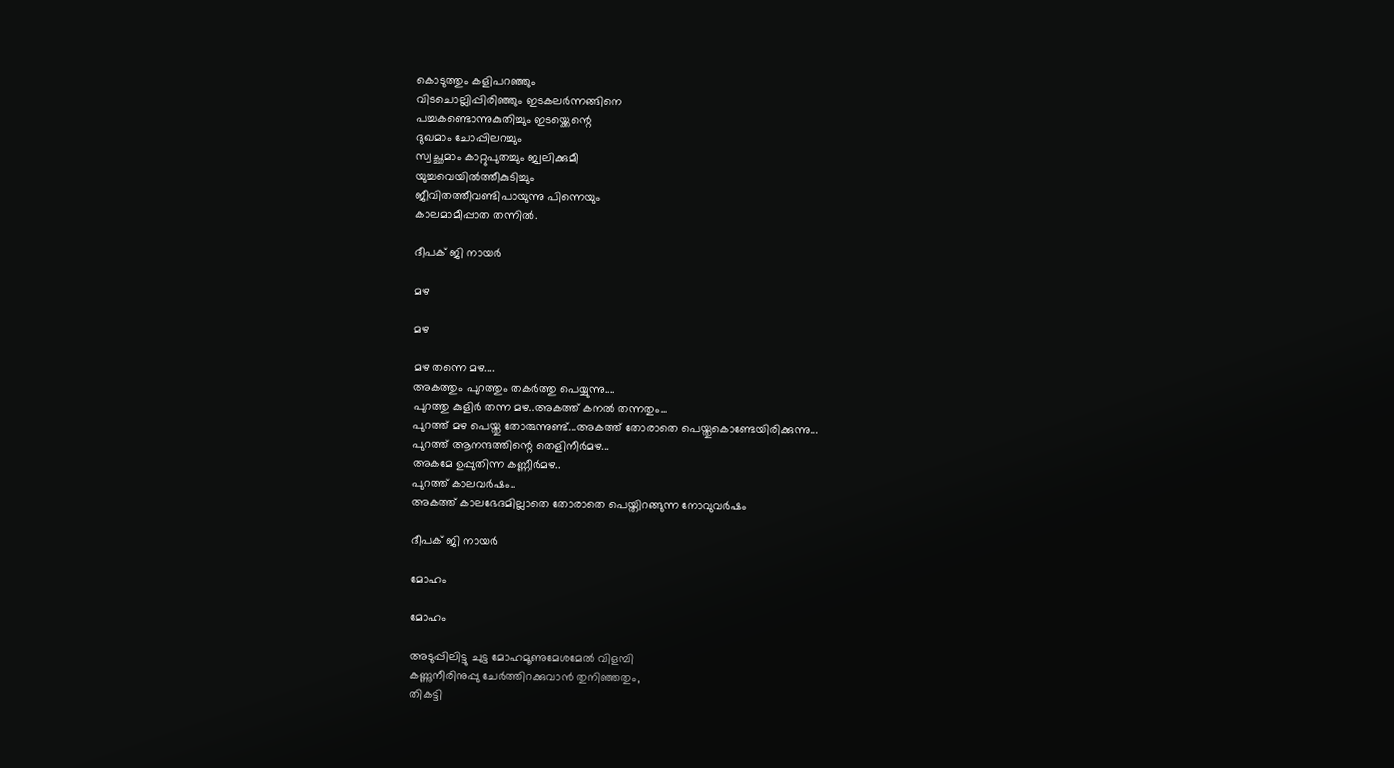കൊടുത്തും കളിപറഞ്ഞും
വിടചൊല്ലിപ്പിരിഞ്ഞും ഇടകലര്‍ന്നങ്ങിനെ
പച്ചകണ്ടൊന്നുകുതിച്ചും ഇടയ്ക്കെന്റെ
ദുഖമാം ചോപ്പിലറച്ചും
സ്വച്ഛമാം കാറ്റുപുതച്ചും ജ്വലിക്കുമീ
യുച്ചവെയില്‍ത്തീകുടിച്ചും
ജീവിതത്തീവണ്ടിപായുന്നു പിന്നെയും
കാലമാമീപ്പാത തന്നില്‍.

ദീപക് ജി നായര്‍

മഴ

മഴ

മഴ തന്നെ മഴ....
അകത്തും പുറത്തും തകര്‍ത്തു പെയ്യുന്നു....
പുറത്തു കുളിര്‍ തന്ന മഴ..അകത്ത് കനല്‍ തന്നതും...
പുറത്ത് മഴ പെയ്തു തോരുന്നുണ്ട്...അകത്ത് തോരാതെ പെയ്തുകൊണ്ടേയിരിക്കുന്നു...
പുറത്ത് ആനന്ദത്തിന്റെ തെളിനീര്‍മഴ...
അകമേ ഉപ്പുതിന്ന കണ്ണീര്‍മഴ..
പുറത്ത് കാലവര്‍ഷം..
അകത്ത് കാലഭേദമില്ലാതെ തോരാതെ പെയ്തിറങ്ങുന്ന നോവുവര്‍ഷം

ദീപക് ജി നായര്‍

മോഹം

മോഹം

അടുപ്പിലിട്ടു ചുട്ട മോഹമൂണുമേശമേല്‍ വിളമ്പി
കണ്ണുനീരിനുപ്പു ചേര്‍ത്തിറക്കുവാന്‍ തുനിഞ്ഞതും,
തികട്ടി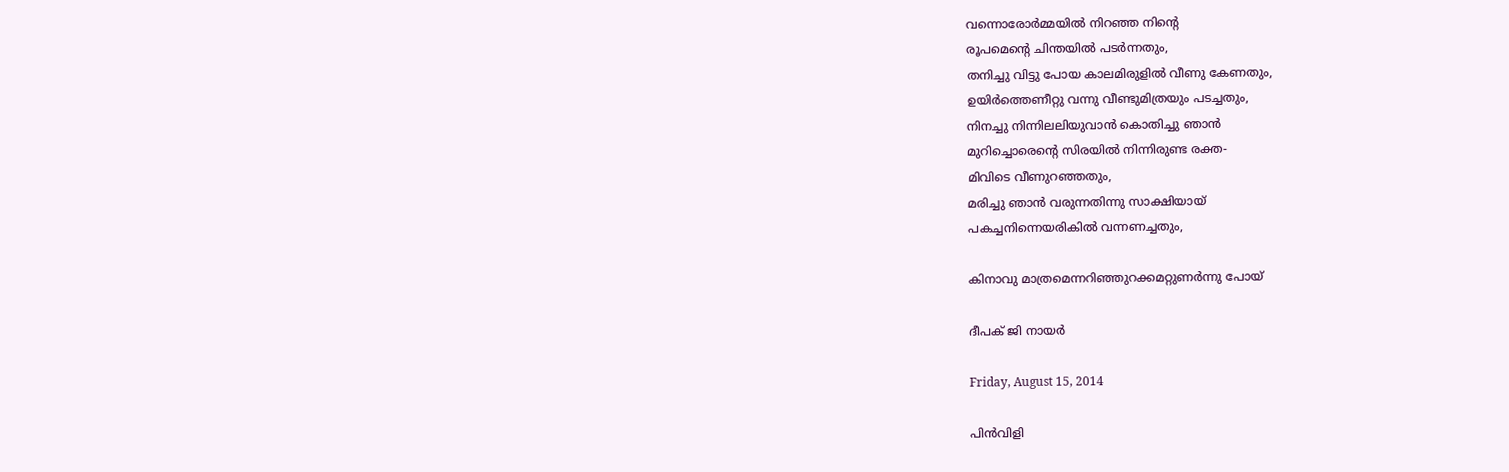വന്നൊരോര്‍മ്മയില്‍ നിറഞ്ഞ നിന്റെ
രൂപമെന്‍റെ ചിന്തയില്‍ പടര്‍ന്നതും,
തനിച്ചു വിട്ടു പോയ കാലമിരുളില്‍ വീണു കേണതും,
ഉയിര്‍ത്തെണീറ്റു വന്നു വീണ്ടുമിത്രയും പടച്ചതും,
നിനച്ചു നിന്നിലലിയുവാന്‍ കൊതിച്ചു ഞാന്‍
മുറിച്ചൊരെന്‍റെ സിരയില്‍ നിന്നിരുണ്ട രക്ത-
മിവിടെ വീണുറഞ്ഞതും,
മരിച്ചു ഞാന്‍ വരുന്നതിന്നു സാക്ഷിയായ്
പകച്ചനിന്നെയരികില്‍ വന്നണച്ചതും,

കിനാവു മാത്രമെന്നറിഞ്ഞുറക്കമറ്റുണർന്നു പോയ്‌

ദീപക് ജി നായര്‍

Friday, August 15, 2014

പിന്‍വിളി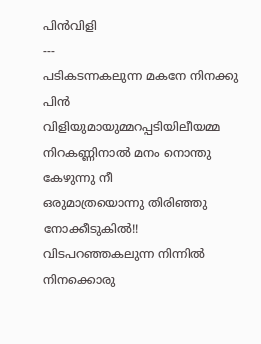പിന്‍വിളി
---
പടികടന്നകലുന്ന മകനേ നിനക്കു പിന്‍
വിളിയുമായുമ്മറപ്പടിയിലീയമ്മ
നിറകണ്ണിനാല്‍ മനം നൊന്തു കേഴുന്നു നീ
ഒരുമാത്രയൊന്നു തിരിഞ്ഞു നോക്കീടുകില്‍!!
വിടപറഞ്ഞകലുന്ന നിന്നില്‍ നിനക്കൊരു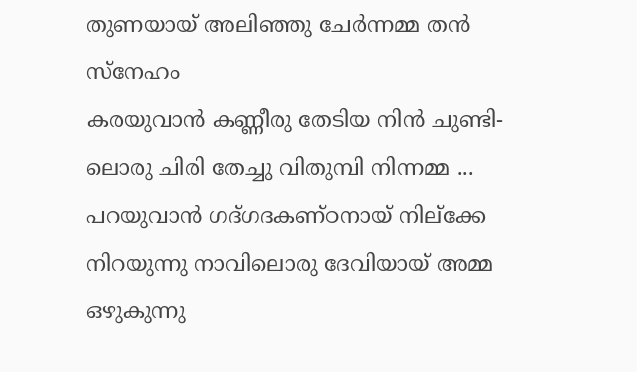തുണയായ് അലിഞ്ഞു ചേര്‍ന്നമ്മ തന്‍ സ്നേഹം
കരയുവാന്‍ കണ്ണീരു തേടിയ നിന്‍ ചുണ്ടി-
ലൊരു ചിരി തേച്ചു വിതുമ്പി നിന്നമ്മ ...
പറയുവാന്‍ ഗദ്ഗദകണ്ഠനായ് നില്ക്കേ
നിറയുന്നു നാവിലൊരു ദേവിയായ് അമ്മ
ഒഴുകുന്നു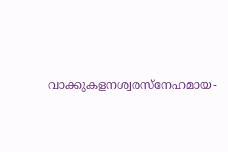വാക്കുകളനശ്വരസ്നേഹമായ-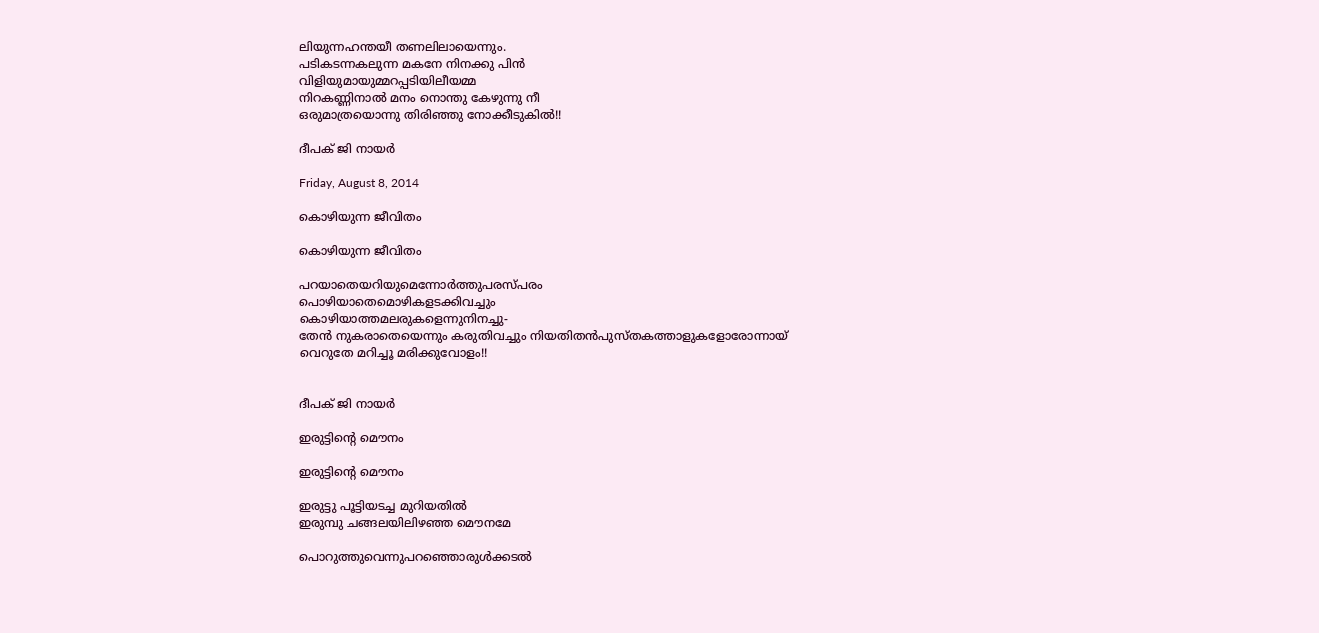ലിയുന്നഹന്തയീ തണലിലായെന്നും.
പടികടന്നകലുന്ന മകനേ നിനക്കു പിന്‍
വിളിയുമായുമ്മറപ്പടിയിലീയമ്മ
നിറകണ്ണിനാല്‍ മനം നൊന്തു കേഴുന്നു നീ
ഒരുമാത്രയൊന്നു തിരിഞ്ഞു നോക്കീടുകില്‍!!

ദീപക് ജി നായര്‍

Friday, August 8, 2014

കൊഴിയുന്ന ജീവിതം

കൊഴിയുന്ന ജീവിതം

പറയാതെയറിയുമെന്നോര്‍ത്തുപരസ്പരം
പൊഴിയാതെമൊഴികളടക്കിവച്ചും
കൊഴിയാത്തമലരുകളെന്നുനിനച്ചു-
തേന്‍ നുകരാതെയെന്നും കരുതിവച്ചും നിയതിതന്‍പുസ്തകത്താളുകളോരോന്നായ്
വെറുതേ മറിച്ചൂ മരിക്കുവോളം!!


ദീപക് ജി നായര്‍

ഇരുട്ടിന്റെ മൌനം

ഇരുട്ടിന്റെ മൌനം

ഇരുട്ടു പൂട്ടിയടച്ച മുറിയതില്‍
ഇരുമ്പു ചങ്ങലയിലിഴഞ്ഞ മൌനമേ

പൊറുത്തുവെന്നുപറഞ്ഞൊരുള്‍ക്കടല്‍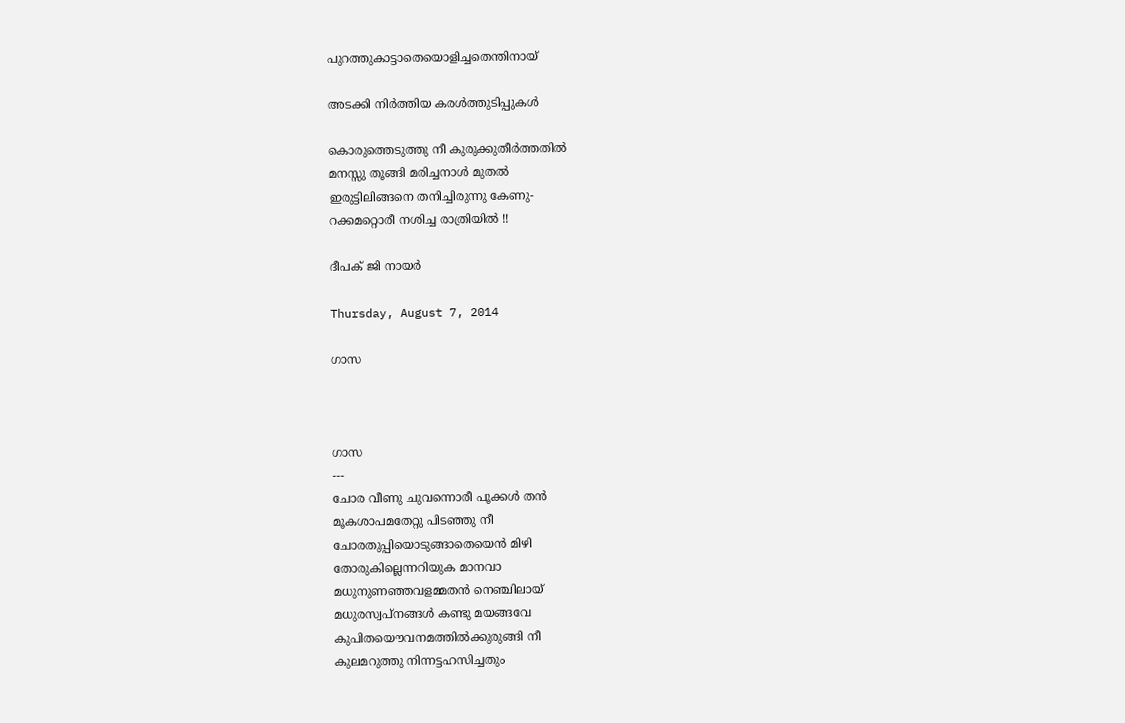പുറത്തുകാട്ടാതെയൊളിച്ചതെന്തിനായ്

അടക്കി നിര്‍ത്തിയ കരള്‍ത്തുടിപ്പുകള്‍

കൊരുത്തെടുത്തു നീ കുരുക്കുതീര്‍ത്തതില്‍
മനസ്സു തൂങ്ങി മരിച്ചനാള്‍ മുതല്‍
ഇരുട്ടിലിങ്ങനെ തനിച്ചിരുന്നു കേണു-
റക്കമറ്റൊരീ നശിച്ച രാത്രിയില്‍ !!

ദീപക് ജി നായര്‍

Thursday, August 7, 2014

ഗാസ



ഗാസ
---
ചോര വീണു ചുവന്നൊരീ പൂക്കള്‍ തന്‍
മൂകശാപമതേറ്റു പിടഞ്ഞു നീ
ചോരതുപ്പിയൊടുങ്ങാതെയെന്‍ മിഴി
തോരുകില്ലെന്നറിയുക മാനവാ
മധുനുണഞ്ഞവളമ്മതന്‍ നെഞ്ചിലായ്
മധുരസ്വപ്‌നങ്ങള്‍ കണ്ടു മയങ്ങവേ
കുപിതയൌവനമത്തില്‍ക്കുരുങ്ങി നീ
കുലമറുത്തു നിന്നട്ടഹസിച്ചതും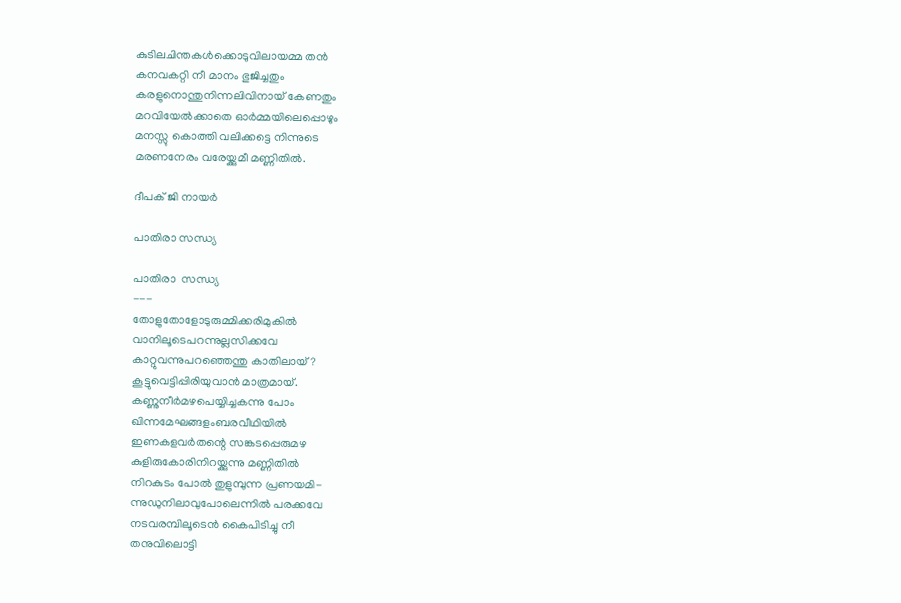കുടിലചിന്തകള്‍ക്കൊടുവിലായമ്മ തന്‍
കനവകറ്റി നീ മാനം ഭുജിച്ചതും
കരളുനൊന്തുനിന്നലിവിനായ് കേണതും
മറവിയേല്‍ക്കാതെ ഓര്‍മ്മയിലെപ്പൊഴും
മനസ്സു കൊത്തി വലിക്കട്ടെ നിന്നുടെ
മരണനേരം വരേയ്ക്കുമീ മണ്ണിതില്‍.

ദീപക് ജി നായര്‍

പാതിരാ സന്ധ്യ

പാതിരാ  സന്ധ്യ
---
തോളുതോളോടുരുമ്മിക്കരിമുകില്‍
വാനിലൂടെപറന്നുല്ലസിക്കവേ
കാറ്റുവന്നുപറഞ്ഞെന്തു കാതിലായ്?
കൂട്ടുവെട്ടിപ്പിരിയുവാന്‍ മാത്രമായ്.
കണ്ണുനീര്‍മഴപെയ്യിച്ചകന്നു പോം
ഖിന്നമേഘങ്ങളംബരവീഥിയില്‍
ഇണകളവര്‍തന്റെ സങ്കടപ്പെരുമഴ
കുളിരുകോരിനിറയ്ക്കുന്നു മണ്ണിതില്‍
നിറകുടം പോല്‍ തുളുമ്പുന്ന പ്രണയമി-
ന്നുഡുനിലാവുപോലെന്നില്‍ പരക്കവേ
നടവരമ്പിലൂടെന്‍ കൈപിടിച്ചു നീ
തനുവിലൊട്ടി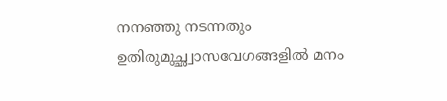നനഞ്ഞു നടന്നതും
ഉതിരുമുച്ഛ്വാസവേഗങ്ങളില്‍ മനം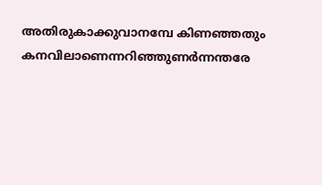അതിരുകാക്കുവാനമ്പേ കിണഞ്ഞതും
കനവിലാണെന്നറിഞ്ഞുണര്‍ന്നന്തരേ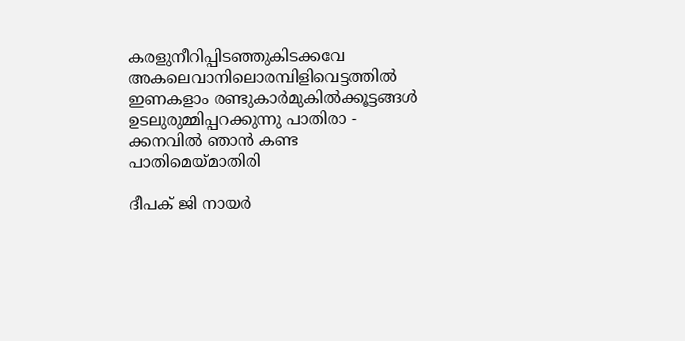കരളുനീറിപ്പിടഞ്ഞുകിടക്കവേ
അകലെവാനിലൊരമ്പിളിവെട്ടത്തില്‍
ഇണകളാം രണ്ടുകാര്‍മുകില്‍ക്കൂട്ടങ്ങള്‍
ഉടലുരുമ്മിപ്പറക്കുന്നു പാതിരാ -
ക്കനവില്‍ ഞാന്‍ കണ്ട പാതിമെയ്മാതിരി

ദീപക് ജി നായര്‍